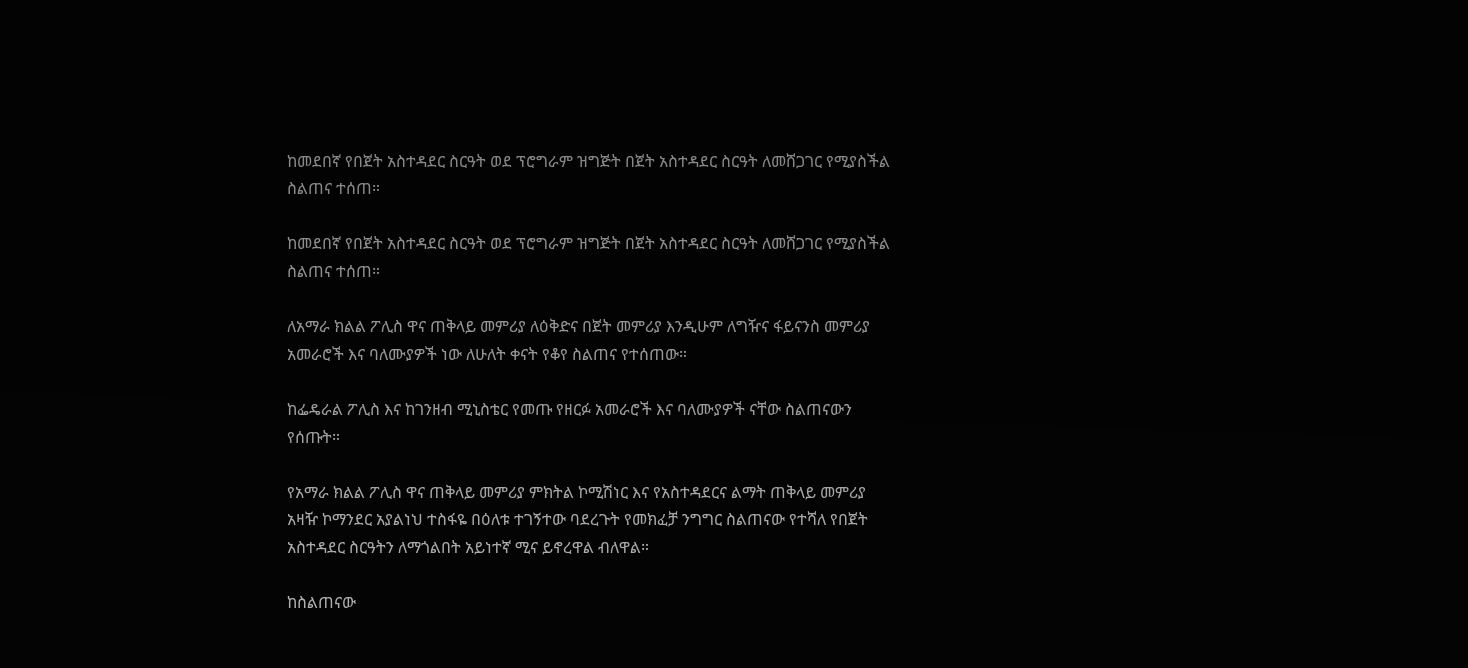ከመደበኛ የበጀት አስተዳደር ስርዓት ወደ ፕሮግራም ዝግጅት በጀት አስተዳደር ስርዓት ለመሸጋገር የሚያስችል ስልጠና ተሰጠ።

ከመደበኛ የበጀት አስተዳደር ስርዓት ወደ ፕሮግራም ዝግጅት በጀት አስተዳደር ስርዓት ለመሸጋገር የሚያስችል ስልጠና ተሰጠ።

ለአማራ ክልል ፖሊስ ዋና ጠቅላይ መምሪያ ለዕቅድና በጀት መምሪያ እንዲሁም ለግዥና ፋይናንስ መምሪያ አመራሮች እና ባለሙያዎች ነው ለሁለት ቀናት የቆየ ስልጠና የተሰጠው።

ከፌዴራል ፖሊስ እና ከገንዘብ ሚኒስቴር የመጡ የዘርፉ አመራሮች እና ባለሙያዎች ናቸው ስልጠናውን የሰጡት።

የአማራ ክልል ፖሊስ ዋና ጠቅላይ መምሪያ ምክትል ኮሚሽነር እና የአስተዳደርና ልማት ጠቅላይ መምሪያ አዛዥ ኮማንደር አያልነህ ተስፋዬ በዕለቱ ተገኝተው ባደረጉት የመክፈቻ ንግግር ስልጠናው የተሻለ የበጀት አስተዳደር ስርዓትን ለማጎልበት አይነተኛ ሚና ይኖረዋል ብለዋል።

ከስልጠናው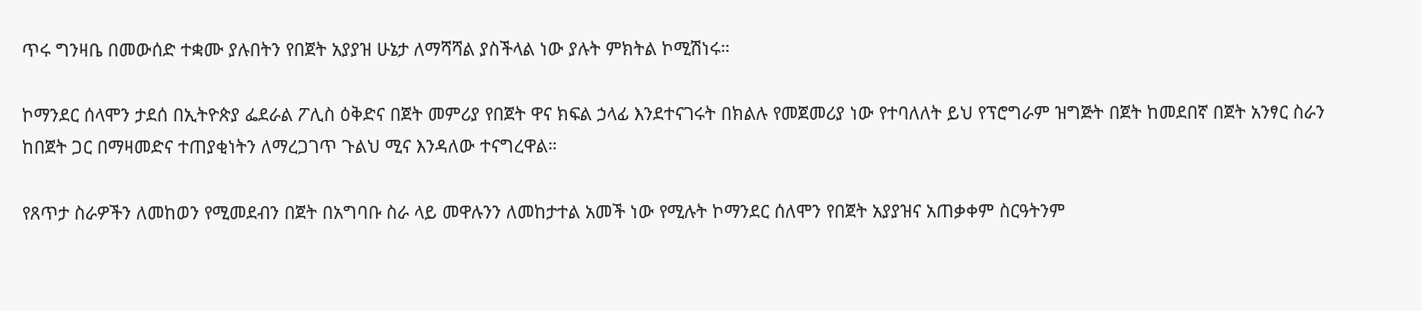ጥሩ ግንዛቤ በመውሰድ ተቋሙ ያሉበትን የበጀት አያያዝ ሁኔታ ለማሻሻል ያስችላል ነው ያሉት ምክትል ኮሚሽነሩ።

ኮማንደር ሰላሞን ታደሰ በኢትዮጵያ ፌደራል ፖሊስ ዕቅድና በጀት መምሪያ የበጀት ዋና ክፍል ኃላፊ እንደተናገሩት በክልሉ የመጀመሪያ ነው የተባለለት ይህ የፕሮግራም ዝግጅት በጀት ከመደበኛ በጀት አንፃር ስራን ከበጀት ጋር በማዛመድና ተጠያቂነትን ለማረጋገጥ ጉልህ ሚና እንዳለው ተናግረዋል።

የጸጥታ ስራዎችን ለመከወን የሚመደብን በጀት በአግባቡ ስራ ላይ መዋሉንን ለመከታተል አመች ነው የሚሉት ኮማንደር ሰለሞን የበጀት አያያዝና አጠቃቀም ስርዓትንም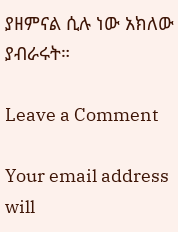ያዘምናል ሲሉ ነው አክለው ያብራሩት።

Leave a Comment

Your email address will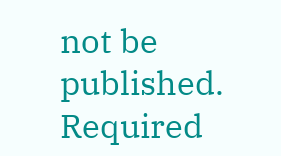not be published. Required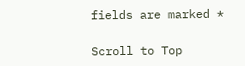fields are marked *

Scroll to Top